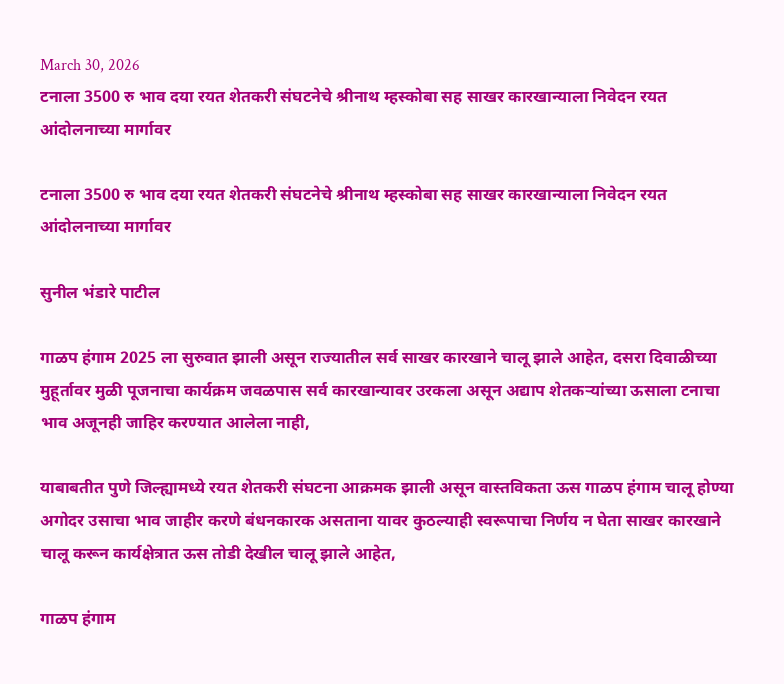March 30, 2026
टनाला 3500 रु भाव दया रयत शेतकरी संघटनेचे श्रीनाथ म्हस्कोबा सह साखर कारखान्याला निवेदन रयत आंदोलनाच्या मार्गावर

टनाला 3500 रु भाव दया रयत शेतकरी संघटनेचे श्रीनाथ म्हस्कोबा सह साखर कारखान्याला निवेदन रयत आंदोलनाच्या मार्गावर

सुनील भंडारे पाटील

गाळप हंगाम 2025 ला सुरुवात झाली असून राज्यातील सर्व साखर कारखाने चालू झाले आहेत, दसरा दिवाळीच्या मुहूर्तावर मुळी पूजनाचा कार्यक्रम जवळपास सर्व कारखान्यावर उरकला असून अद्याप शेतकऱ्यांच्या ऊसाला टनाचा भाव अजूनही जाहिर करण्यात आलेला नाही,

याबाबतीत पुणे जिल्ह्यामध्ये रयत शेतकरी संघटना आक्रमक झाली असून वास्तविकता ऊस गाळप हंगाम चालू होण्या अगोदर उसाचा भाव जाहीर करणे बंधनकारक असताना यावर कुठल्याही स्वरूपाचा निर्णय न घेता साखर कारखाने चालू करून कार्यक्षेत्रात ऊस तोडी देखील चालू झाले आहेत,

गाळप हंगाम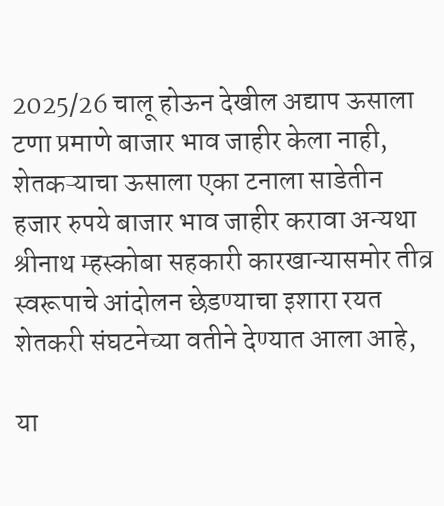2025/26 चालू होऊन देखील अद्याप ऊसाला टणा प्रमाणे बाजार भाव जाहीर केला नाही, शेतकऱ्याचा ऊसाला एका टनाला साडेतीन हजार रुपये बाजार भाव जाहीर करावा अन्यथा श्रीनाथ म्हस्कोबा सहकारी कारखान्यासमोर तीव्र स्वरूपाचे आंदोलन छेडण्याचा इशारा रयत शेतकरी संघटनेच्या वतीने देण्यात आला आहे,

या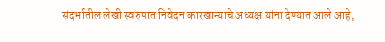संदर्भातील लेखी स्वरुपात निवेदन कारखान्याचे अध्यक्ष यांना देण्यात आले आहे,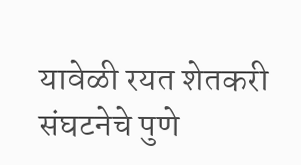यावेळी रयत शेतकरी संघटनेचे पुणे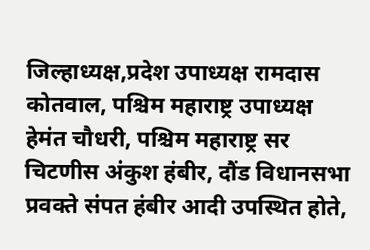जिल्हाध्यक्ष,प्रदेश उपाध्यक्ष रामदास कोतवाल, पश्चिम महाराष्ट्र उपाध्यक्ष हेमंत चौधरी, पश्चिम महाराष्ट्र सर चिटणीस अंकुश हंबीर, दौंड विधानसभा प्रवक्ते संपत हंबीर आदी उपस्थित होते,